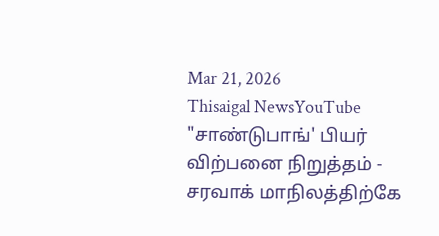Mar 21, 2026
Thisaigal NewsYouTube
"சாண்டுபாங்' பியர் விற்பனை நிறுத்தம் - சரவாக் மாநிலத்திற்கே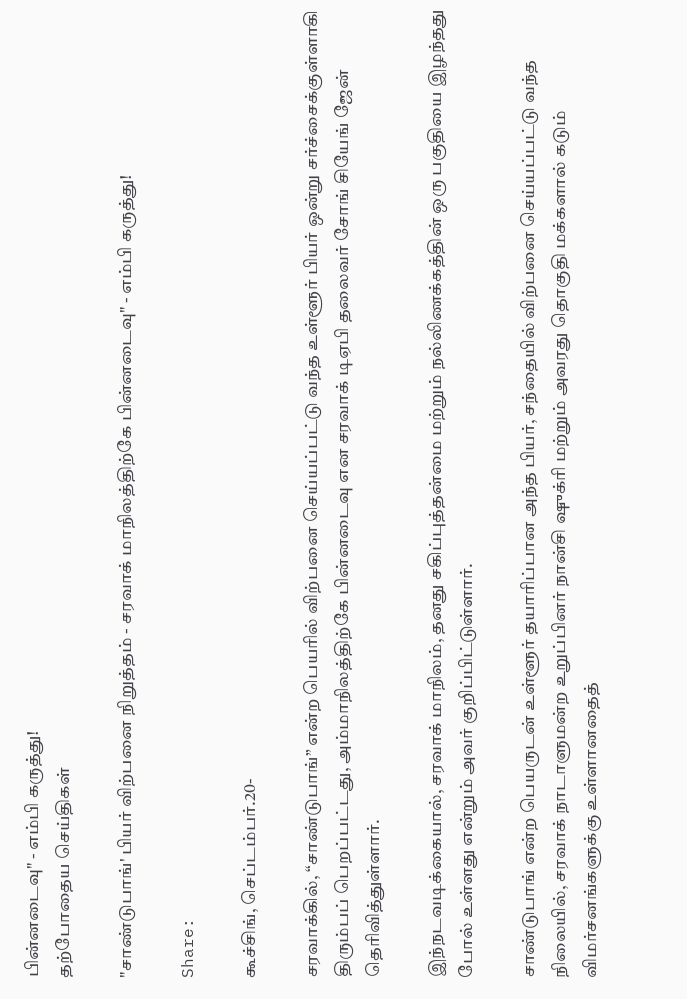பின்னடைவு" - எம்பி கருத்து!
தற்போதைய செய்திகள்

"சாண்டுபாங்' பியர் விற்பனை நிறுத்தம் - சரவாக் மாநிலத்திற்கே பின்னடைவு" - எம்பி கருத்து!

Share:

கூச்சிங், செப்டம்பர்.20-

சரவாக்கில், “சாண்டுபாங்” என்ற பெயரில் விற்பனை செய்யப்பட்டு வந்த உள்ளூர் பியர் ஒன்று சர்ச்சைக்குள்ளாகி திரும்பப் பெறப்பட்டது, அம்மாநிலத்திற்கே பின்னடைவு என சரவாக் டிஏபி தலைவர் சோங் சியேங் ஜேன் தெரிவித்துள்ளார்.

இந்நடவடிக்கையால், சரவாக் மாநிலம், தனது சகிப்புத்தன்மை மற்றும் நல்லிணக்கத்தின் ஒரு பகுதியை இழந்தது போல் உள்ளது என்றும் அவர் குறிப்பிட்டுள்ளார்.

சாண்டுபாங் என்ற பெயருடன் உள்ளூர் தயாரிப்பான அந்த பியர், சந்தையில் விற்பனை செய்யப்பட்டு வந்த நிலையில், சரவாக் நாடாளுமன்ற உறுப்பினர் நான்சி ஷுக்ரி மற்றும் அவரது தொகுதி மக்களால் கடும் விமர்சனங்களுக்கு உள்ளானதைத்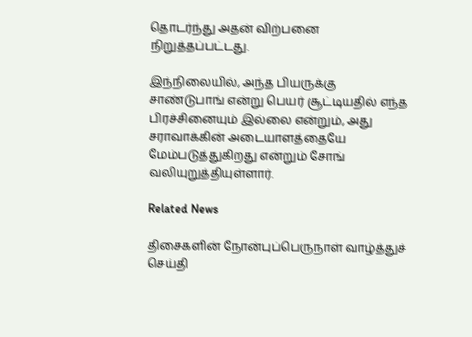தொடர்ந்து அதன் விற்பனை நிறுத்தப்பட்டது.

இந்நிலையில், அந்த பியருக்கு சாண்டுபாங் என்று பெயர் சூட்டியதில் எந்த பிரச்சினையும் இல்லை என்றும், அது சராவாக்கின் அடையாளத்தையே மேம்படுத்துகிறது என்றும் சோங் வலியுறுத்தியுள்ளார்.

Related News

திசைகளின் நோன்புப்பெருநாள் வாழ்த்துச் செய்தி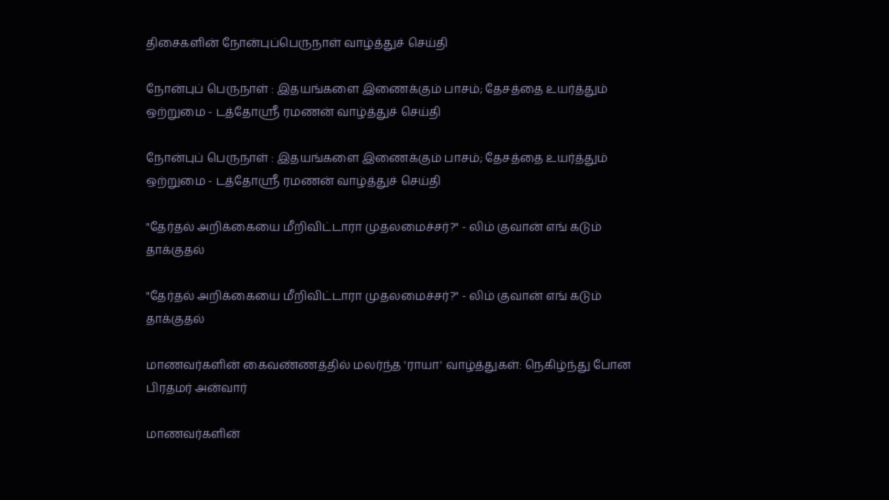திசைகளின் நோன்புப்பெருநாள் வாழ்த்துச் செய்தி

நோன்புப் பெருநாள் : இதயங்களை இணைக்கும் பாசம்; தேசத்தை உயர்த்தும் ஒற்றுமை - டத்தோஶ்ரீ ரமணன் வாழ்த்துச் செய்தி

நோன்புப் பெருநாள் : இதயங்களை இணைக்கும் பாசம்; தேசத்தை உயர்த்தும் ஒற்றுமை - டத்தோஶ்ரீ ரமணன் வாழ்த்துச் செய்தி

"தேர்தல் அறிக்கையை மீறிவிட்டாரா முதலமைச்சர்?" - லிம் குவான் எங் கடும் தாக்குதல்

"தேர்தல் அறிக்கையை மீறிவிட்டாரா முதலமைச்சர்?" - லிம் குவான் எங் கடும் தாக்குதல்

மாணவர்களின் கைவண்ணத்தில் மலர்ந்த 'ராயா' வாழ்த்துகள்: நெகிழ்ந்து போன பிரதமர் அன்வார்

மாணவர்களின்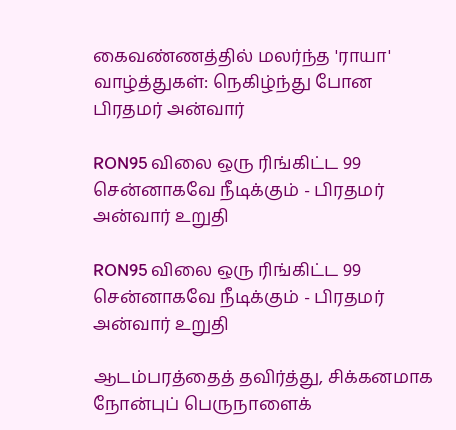கைவண்ணத்தில் மலர்ந்த 'ராயா' வாழ்த்துகள்: நெகிழ்ந்து போன பிரதமர் அன்வார்

RON95 விலை ஒரு ரிங்கிட்ட 99 சென்னாகவே நீடிக்கும் - பிரதமர் அன்வார் உறுதி

RON95 விலை ஒரு ரிங்கிட்ட 99 சென்னாகவே நீடிக்கும் - பிரதமர் அன்வார் உறுதி

ஆடம்பரத்தைத் தவிர்த்து, சிக்கனமாக   நோன்புப் பெருநாளைக்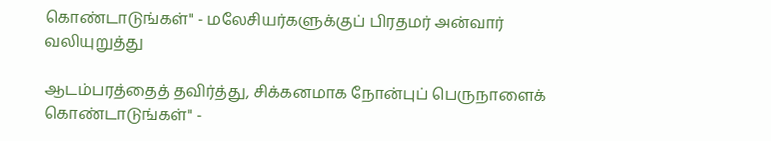கொண்டாடுங்கள்" - மலேசியர்களுக்குப் பிரதமர் அன்வார் வலியுறுத்து

ஆடம்பரத்தைத் தவிர்த்து, சிக்கனமாக நோன்புப் பெருநாளைக் கொண்டாடுங்கள்" -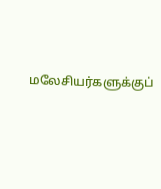மலேசியர்களுக்குப்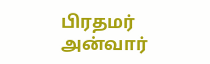பிரதமர் அன்வார்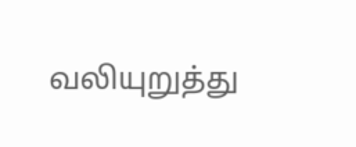வலியுறுத்து